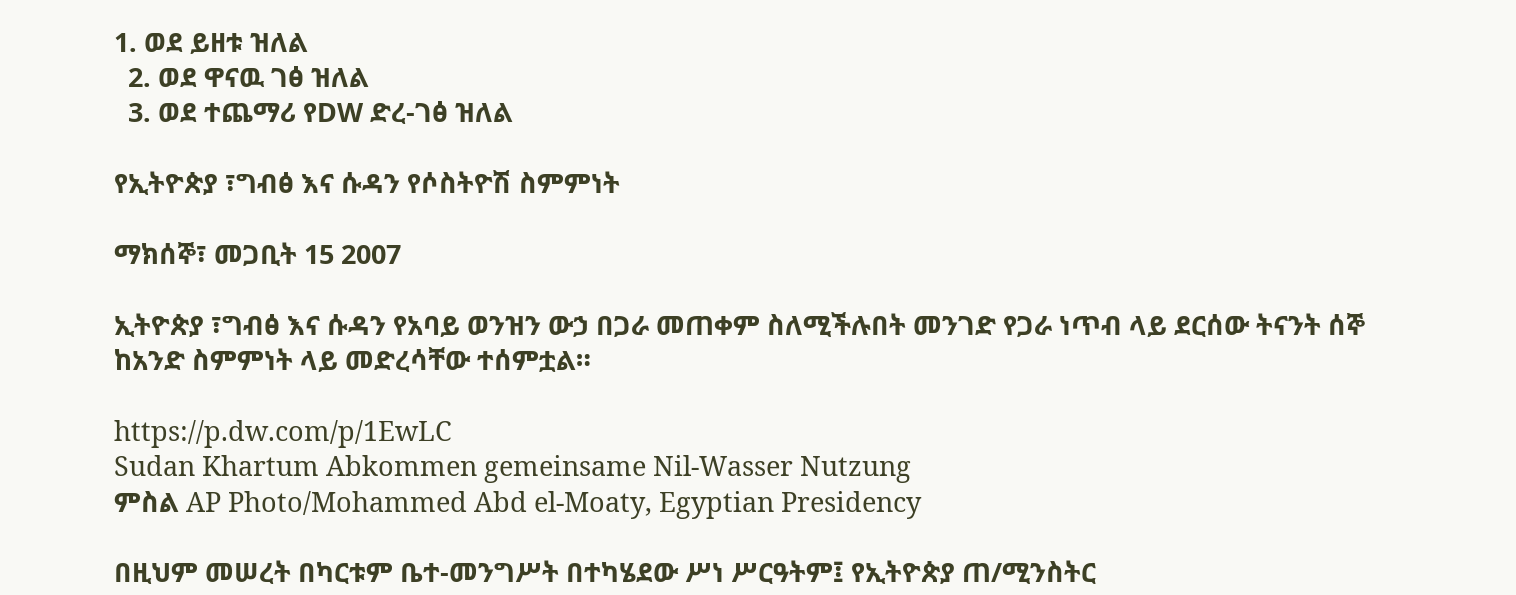1. ወደ ይዘቱ ዝለል
  2. ወደ ዋናዉ ገፅ ዝለል
  3. ወደ ተጨማሪ የDW ድረ-ገፅ ዝለል

የኢትዮጵያ ፣ግብፅ እና ሱዳን የሶስትዮሽ ስምምነት

ማክሰኞ፣ መጋቢት 15 2007

ኢትዮጵያ ፣ግብፅ እና ሱዳን የአባይ ወንዝን ውኃ በጋራ መጠቀም ስለሚችሉበት መንገድ የጋራ ነጥብ ላይ ደርሰው ትናንት ሰኞ ከአንድ ስምምነት ላይ መድረሳቸው ተሰምቷል።

https://p.dw.com/p/1EwLC
Sudan Khartum Abkommen gemeinsame Nil-Wasser Nutzung
ምስል AP Photo/Mohammed Abd el-Moaty, Egyptian Presidency

በዚህም መሠረት በካርቱም ቤተ-መንግሥት በተካሄደው ሥነ ሥርዓትም፤ የኢትዮጵያ ጠ/ሚንስትር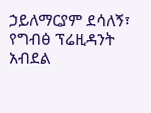ኃይለማርያም ደሳለኝ፣ የግብፅ ፕሬዚዳንት አብደል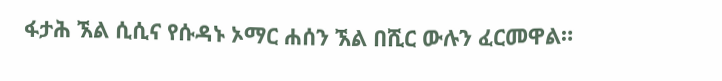ፋታሕ ኧል ሲሲና የሱዳኑ ኦማር ሐሰን ኧል በሺር ውሉን ፈርመዋል።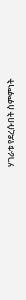ሃገራቱ የደረሱበት ስምምነት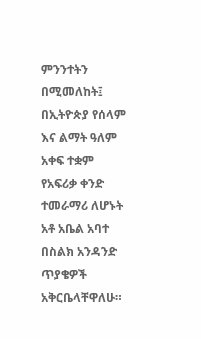ምንንተትን በሚመለከት፤ በኢትዮጵያ የሰላም እና ልማት ዓለም አቀፍ ተቋም የአፍሪቃ ቀንድ ተመራማሪ ለሆኑት አቶ አቤል አባተ በስልክ አንዳንድ ጥያቄዎች አቅርቤላቸዋለሁ።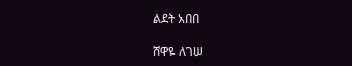ልደት አበበ

ሸዋዬ ለገሠ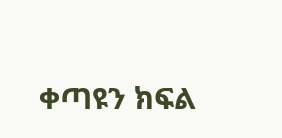ቀጣዩን ክፍል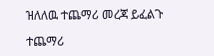ዝለለዉ ተጨማሪ መረጃ ይፈልጉ

ተጨማሪ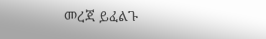መረጃ ይፈልጉ